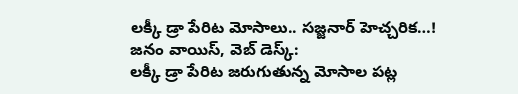లక్కీ డ్రా పేరిట మోసాలు.. సజ్జనార్ హెచ్చరిక…!
జనం వాయిస్, వెబ్ డెస్క్:
లక్కీ డ్రా పేరిట జరుగుతున్న మోసాల పట్ల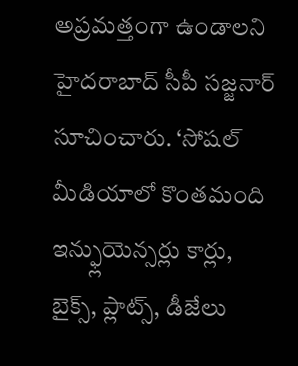అప్రమత్తంగా ఉండాలని హైదరాబాద్ సీపీ సజ్జనార్ సూచించారు. ‘సోషల్ మీడియాలో కొంతమంది ఇన్ఫ్లుయెన్సర్లు కార్లు, బైక్స్, ప్లాట్స్, డీజేలు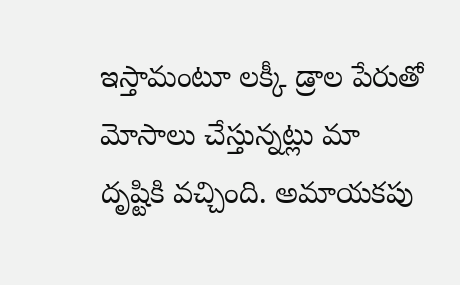ఇస్తామంటూ లక్కీ డ్రాల పేరుతో మోసాలు చేస్తున్నట్లు మా దృష్టికి వచ్చింది. అమాయకపు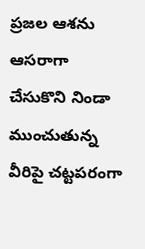ప్రజల ఆశను ఆసరాగా చేసుకొని నిండా ముంచుతున్న వీరిపై చట్టపరంగా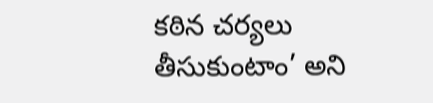కఠిన చర్యలు తీసుకుంటాం’ అని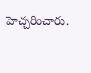హెచ్చరించారు.